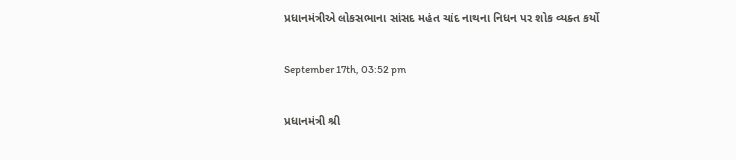પ્રધાનમંત્રીએ લોકસભાના સાંસદ મહંત ચાંદ નાથના નિધન પર શોક વ્યક્ત કર્યો

September 17th, 03:52 pm

પ્રધાનમંત્રી શ્રી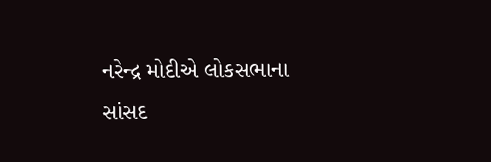નરેન્દ્ર મોદીએ લોકસભાના સાંસદ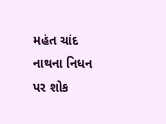મહંત ચાંદ નાથના નિધન પર શોક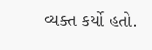વ્યક્ત કર્યો હતો.